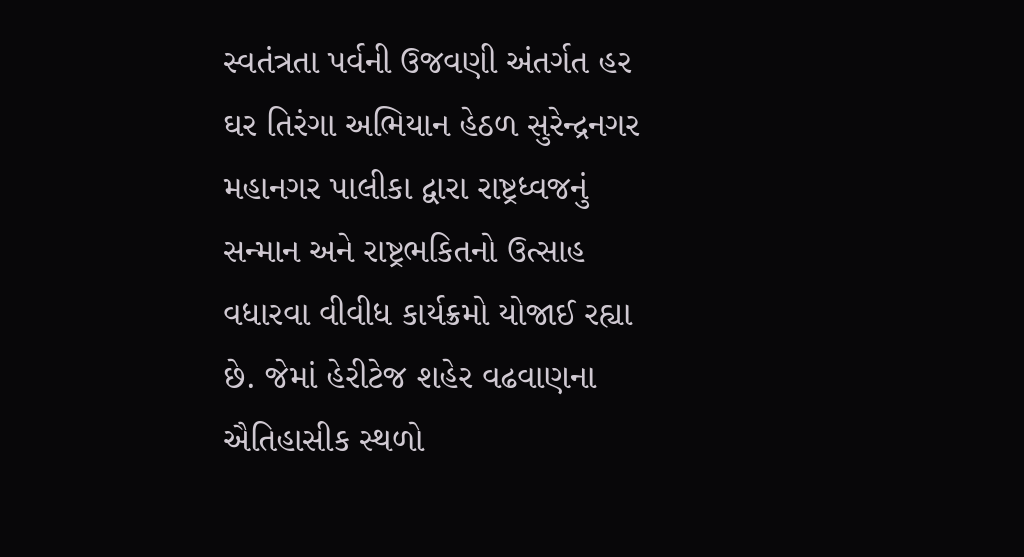સ્વતંત્રતા પર્વની ઉજવણી અંતર્ગત હર ઘર તિરંગા અભિયાન હેઠળ સુરેન્દ્રનગર મહાનગર પાલીકા દ્વારા રાષ્ટ્રધ્વજનું સન્માન અને રાષ્ટ્રભકિતનો ઉત્સાહ વધારવા વીવીધ કાર્યક્રમો યોજાઈ રહ્યા છે. જેમાં હેરીટેજ શહેર વઢવાણના ઐતિહાસીક સ્થળો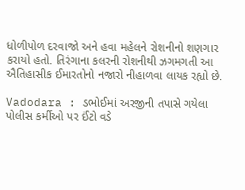ધોળીપોળ દરવાજો અને હવા મહેલને રોશનીનો શણગાર કરાયો હતો. તિરંગાના કલરની રોશનીથી ઝગમગતી આ ઐતિહાસીક ઈમારતોનો નજારો નીહાળવા લાયક રહ્યો છે.

Vadodara : ડભોઈમાં અરજીની તપાસે ગયેલા પોલીસ કર્મીઓ પર ઈંટો વડે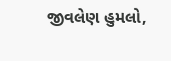જીવલેણ હુમલો,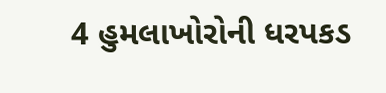4 હુમલાખોરોની ધરપકડ